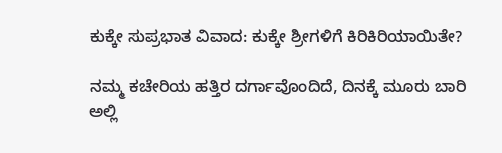ಕುಕ್ಕೇ ಸುಪ್ರಭಾತ ವಿವಾದ: ಕುಕ್ಕೇ ಶ್ರೀಗಳಿಗೆ ಕಿರಿಕಿರಿಯಾಯಿತೇ?

ನಮ್ಮ ಕಚೇರಿಯ ಹತ್ತಿರ ದರ್ಗಾವೊಂದಿದೆ, ದಿನಕ್ಕೆ ಮೂರು ಬಾರಿ ಅಲ್ಲಿ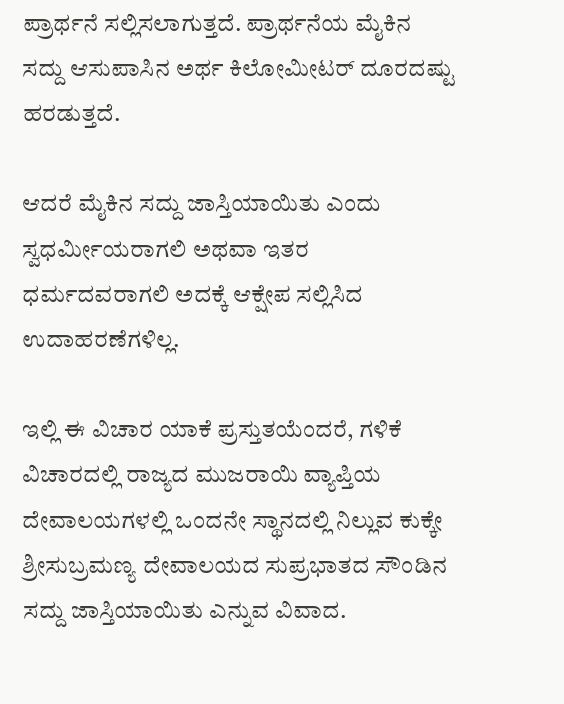ಪ್ರಾರ್ಥನೆ ಸಲ್ಲಿಸಲಾಗುತ್ತದೆ. ಪ್ರಾರ್ಥನೆಯ ಮೈಕಿನ ಸದ್ದು ಆಸುಪಾಸಿನ ಅರ್ಥ ಕಿಲೋಮೀಟರ್ ದೂರದಷ್ಟು ಹರಡುತ್ತದೆ.

ಆದರೆ ಮೈಕಿನ ಸದ್ದು ಜಾಸ್ತಿಯಾಯಿತು ಎಂದು ಸ್ವಧರ್ಮೀಯರಾಗಲಿ ಅಥವಾ ಇತರ ಧರ್ಮದವರಾಗಲಿ ಅದಕ್ಕೆ ಆಕ್ಷೇಪ ಸಲ್ಲಿಸಿದ ಉದಾಹರಣೆಗಳಿಲ್ಲ.

ಇಲ್ಲಿ ಈ ವಿಚಾರ ಯಾಕೆ ಪ್ರಸ್ತುತಯೆಂದರೆ, ಗಳಿಕೆ ವಿಚಾರದಲ್ಲಿ ರಾಜ್ಯದ ಮುಜರಾಯಿ ವ್ಯಾಪ್ತಿಯ ದೇವಾಲಯಗಳಲ್ಲಿ ಒಂದನೇ ಸ್ಥಾನದಲ್ಲಿ ನಿಲ್ಲುವ ಕುಕ್ಕೇ ಶ್ರೀಸುಬ್ರಮಣ್ಯ ದೇವಾಲಯದ ಸುಪ್ರಭಾತದ ಸೌಂಡಿನ ಸದ್ದು ಜಾಸ್ತಿಯಾಯಿತು ಎನ್ನುವ ವಿವಾದ.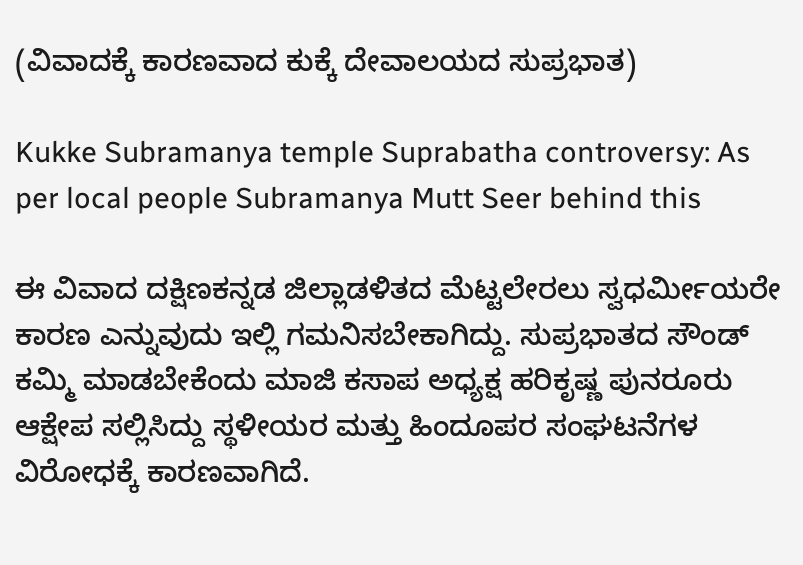(ವಿವಾದಕ್ಕೆ ಕಾರಣವಾದ ಕುಕ್ಕೆ ದೇವಾಲಯದ ಸುಪ್ರಭಾತ)

Kukke Subramanya temple Suprabatha controversy: As per local people Subramanya Mutt Seer behind this

ಈ ವಿವಾದ ದಕ್ಷಿಣಕನ್ನಡ ಜಿಲ್ಲಾಡಳಿತದ ಮೆಟ್ಟಲೇರಲು ಸ್ವಧರ್ಮೀಯರೇ ಕಾರಣ ಎನ್ನುವುದು ಇಲ್ಲಿ ಗಮನಿಸಬೇಕಾಗಿದ್ದು. ಸುಪ್ರಭಾತದ ಸೌಂಡ್ ಕಮ್ಮಿ ಮಾಡಬೇಕೆಂದು ಮಾಜಿ ಕಸಾಪ ಅಧ್ಯಕ್ಷ ಹರಿಕೃಷ್ಣ ಪುನರೂರು ಆಕ್ಷೇಪ ಸಲ್ಲಿಸಿದ್ದು ಸ್ಥಳೀಯರ ಮತ್ತು ಹಿಂದೂಪರ ಸಂಘಟನೆಗಳ ವಿರೋಧಕ್ಕೆ ಕಾರಣವಾಗಿದೆ.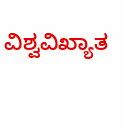ವಿಶ್ವವಿಖ್ಯಾತ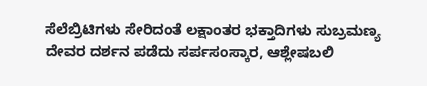ಸೆಲೆಬ್ರಿಟಿಗಳು ಸೇರಿದಂತೆ ಲಕ್ಷಾಂತರ ಭಕ್ತಾದಿಗಳು ಸುಬ್ರಮಣ್ಯ ದೇವರ ದರ್ಶನ ಪಡೆದು ಸರ್ಪಸಂಸ್ಕಾರ, ಆಶ್ಲೇಷಬಲಿ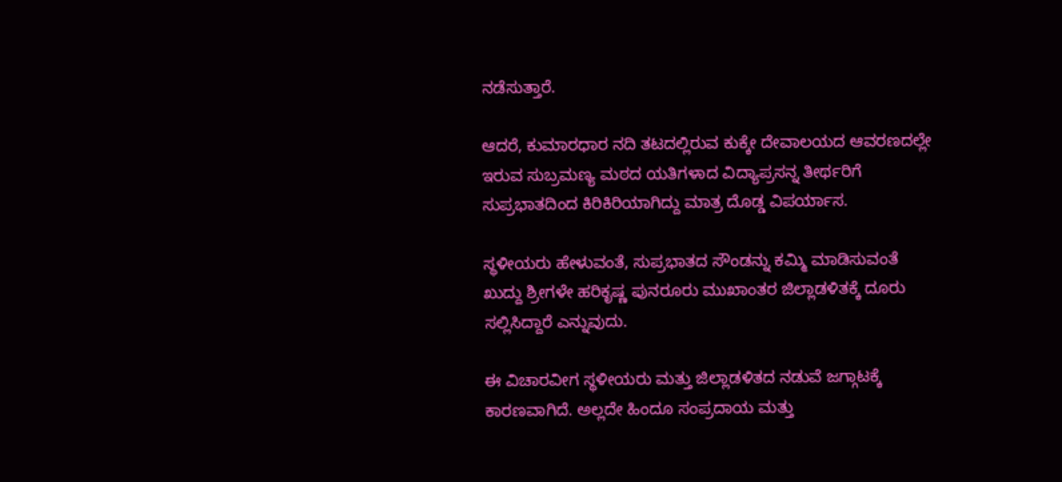ನಡೆಸುತ್ತಾರೆ.

ಆದರೆ, ಕುಮಾರಧಾರ ನದಿ ತಟದಲ್ಲಿರುವ ಕುಕ್ಕೇ ದೇವಾಲಯದ ಆವರಣದಲ್ಲೇ ಇರುವ ಸುಬ್ರಮಣ್ಯ ಮಠದ ಯತಿಗಳಾದ ವಿದ್ಯಾಪ್ರಸನ್ನ ತೀರ್ಥರಿಗೆ ಸುಪ್ರಭಾತದಿಂದ ಕಿರಿಕಿರಿಯಾಗಿದ್ದು ಮಾತ್ರ ದೊಡ್ಡ ವಿಪರ್ಯಾಸ.

ಸ್ಥಳೀಯರು ಹೇಳುವಂತೆ, ಸುಪ್ರಭಾತದ ಸೌಂಡನ್ನು ಕಮ್ಮಿ ಮಾಡಿಸುವಂತೆ ಖುದ್ದು ಶ್ರೀಗಳೇ ಹರಿಕೃಷ್ಣ ಪುನರೂರು ಮುಖಾಂತರ ಜಿಲ್ಲಾಡಳಿತಕ್ಕೆ ದೂರು ಸಲ್ಲಿಸಿದ್ದಾರೆ ಎನ್ನುವುದು.

ಈ ವಿಚಾರವೀಗ ಸ್ಥಳೀಯರು ಮತ್ತು ಜಿಲ್ಲಾಡಳಿತದ ನಡುವೆ ಜಗ್ಗಾಟಕ್ಕೆ ಕಾರಣವಾಗಿದೆ. ಅಲ್ಲದೇ ಹಿಂದೂ ಸಂಪ್ರದಾಯ ಮತ್ತು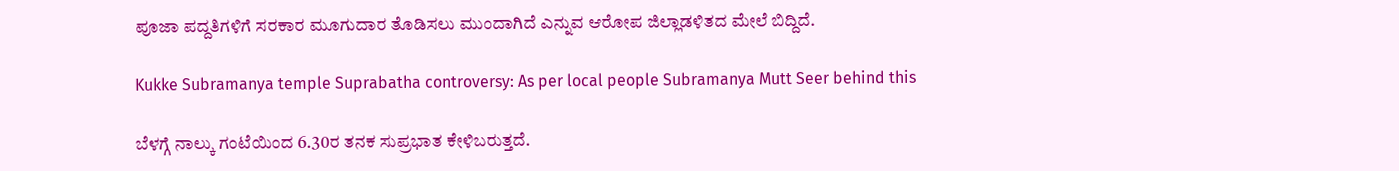ಪೂಜಾ ಪದ್ದತಿಗಳಿಗೆ ಸರಕಾರ ಮೂಗುದಾರ ತೊಡಿಸಲು ಮುಂದಾಗಿದೆ ಎನ್ನುವ ಆರೋಪ ಜಿಲ್ಲಾಡಳಿತದ ಮೇಲೆ ಬಿದ್ದಿದೆ.

Kukke Subramanya temple Suprabatha controversy: As per local people Subramanya Mutt Seer behind this

ಬೆಳಗ್ಗೆ ನಾಲ್ಕು ಗಂಟೆಯಿಂದ 6.30ರ ತನಕ ಸುಪ್ರಭಾತ ಕೇಳಿಬರುತ್ತದೆ.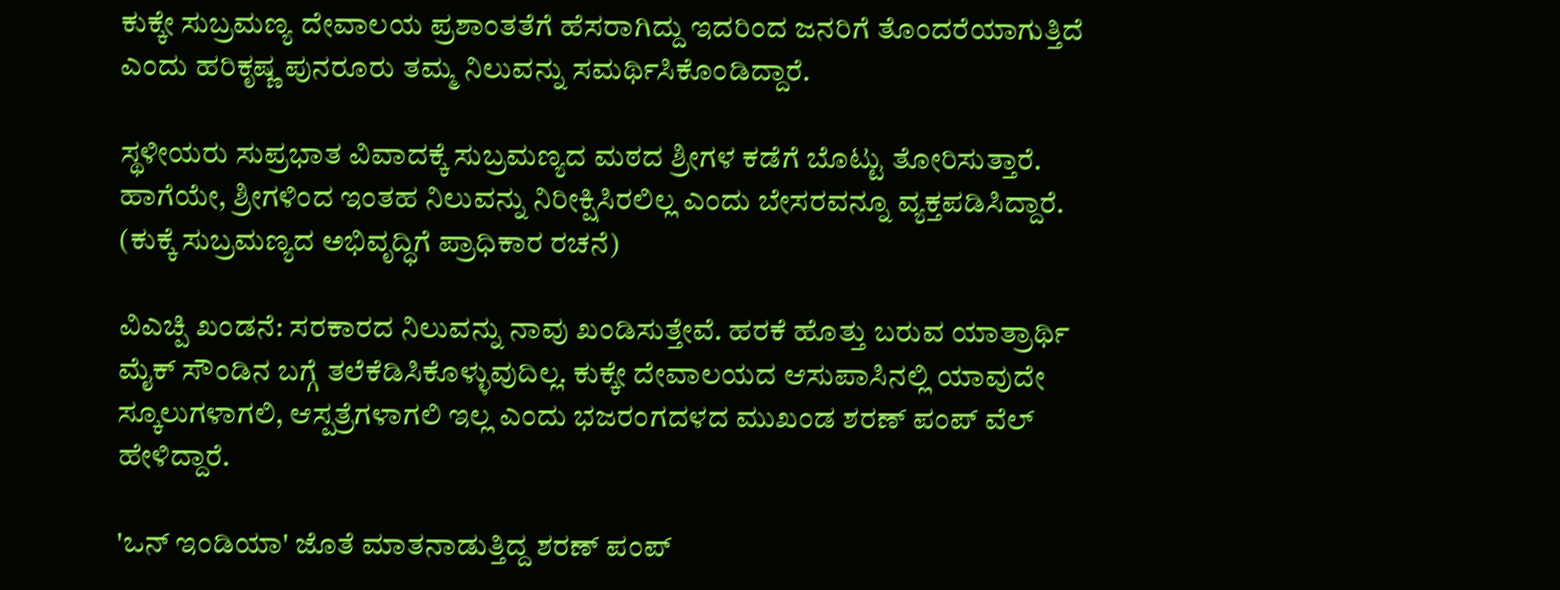ಕುಕ್ಕೇ ಸುಬ್ರಮಣ್ಯ ದೇವಾಲಯ ಪ್ರಶಾಂತತೆಗೆ ಹೆಸರಾಗಿದ್ದು ಇದರಿಂದ ಜನರಿಗೆ ತೊಂದರೆಯಾಗುತ್ತಿದೆ ಎಂದು ಹರಿಕೃಷ್ಣ ಪುನರೂರು ತಮ್ಮ ನಿಲುವನ್ನು ಸಮರ್ಥಿಸಿಕೊಂಡಿದ್ದಾರೆ.

ಸ್ಥಳೀಯರು ಸುಪ್ರಭಾತ ವಿವಾದಕ್ಕೆ ಸುಬ್ರಮಣ್ಯದ ಮಠದ ಶ್ರೀಗಳ ಕಡೆಗೆ ಬೊಟ್ಟು ತೋರಿಸುತ್ತಾರೆ. ಹಾಗೆಯೇ, ಶ್ರೀಗಳಿಂದ ಇಂತಹ ನಿಲುವನ್ನು ನಿರೀಕ್ಷಿಸಿರಲಿಲ್ಲ ಎಂದು ಬೇಸರವನ್ನೂ ವ್ಯಕ್ತಪಡಿಸಿದ್ದಾರೆ. (ಕುಕ್ಕೆ ಸುಬ್ರಮಣ್ಯದ ಅಭಿವೃದ್ಧಿಗೆ ಪ್ರಾಧಿಕಾರ ರಚನೆ)

ವಿಎಚ್ಪಿ ಖಂಡನೆ: ಸರಕಾರದ ನಿಲುವನ್ನು ನಾವು ಖಂಡಿಸುತ್ತೇವೆ. ಹರಕೆ ಹೊತ್ತು ಬರುವ ಯಾತ್ರಾರ್ಥಿ ಮೈಕ್ ಸೌಂಡಿನ ಬಗ್ಗೆ ತಲೆಕೆಡಿಸಿಕೊಳ್ಳುವುದಿಲ್ಲ. ಕುಕ್ಕೇ ದೇವಾಲಯದ ಆಸುಪಾಸಿನಲ್ಲಿ ಯಾವುದೇ ಸ್ಕೂಲುಗಳಾಗಲಿ, ಆಸ್ಪತ್ರೆಗಳಾಗಲಿ ಇಲ್ಲ ಎಂದು ಭಜರಂಗದಳದ ಮುಖಂಡ ಶರಣ್ ಪಂಪ್ ವೆಲ್ ಹೇಳಿದ್ದಾರೆ.

'ಒನ್ ಇಂಡಿಯಾ' ಜೊತೆ ಮಾತನಾಡುತ್ತಿದ್ದ ಶರಣ್ ಪಂಪ್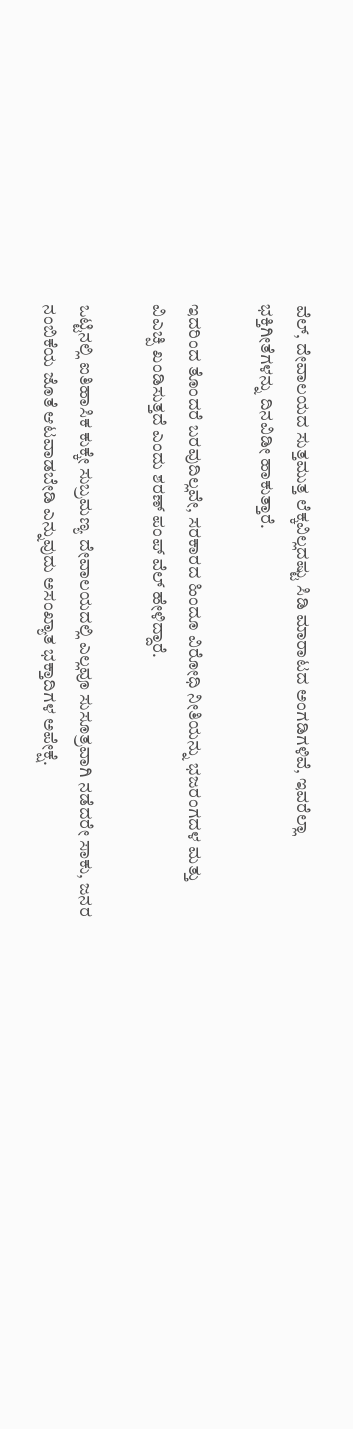ವೆಲ್, ದೇವಾಲಯದ ಸುತ್ತಮುತ್ತ ಲೆಕ್ಕವಿಲ್ಲದಷ್ಟು ಸಿಡಿ ಮಾರಾಟದ ಅಂಗಡಿಗಳಿವೆ, ಇವರೆಲ್ಲಾ ಭಕ್ತಿಗೀತೆಗಳನ್ನು ದಿನವಿಡೀ ಹಾಕುತ್ತಾರೆ.

ಇದರಿಂದ ತೊಂದರೆ ಬರವುದಿಲ್ಲವೇ, ಸರಕಾರದ ಹಿಂದೂ ವಿರೋಧಿ ನೀತಿಯನ್ನು ಭಜರಂಗದಳ ಮತ್ತು ವಿಎಚ್ಪಿ ಖಂಡಿಸುತ್ತದೆ ಎಂದು ಶರಣ್ ಪಂಪ್ ವೆಲ್ ಹೇಳಿದ್ದಾರೆ.

ಒಟ್ಟಿನಲ್ಲಿ ಐತಿಹಾಸಿಕ ಕುಕ್ಕೇ ಸುಬ್ರಮಣ್ಯ ದೇವಾಲಯದಲ್ಲಿ ಎಲ್ಲವೂ ಸುಸೂತ್ರವಾಗಿ ನಡೆದರೇ ಸಾಕು, ಜನರ ನಂಬಿಕೆಯ ಜೊತೆ ಆಟವಾಡಬೇಡಿ ಎನ್ನುವುದು ಅಸಂಖ್ಯಾತ ಭಕ್ತಾದಿಗಳ ಅಪೇಕ್ಷೆ.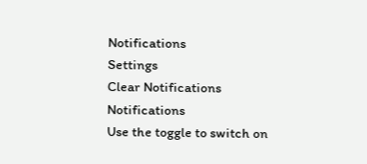Notifications
Settings
Clear Notifications
Notifications
Use the toggle to switch on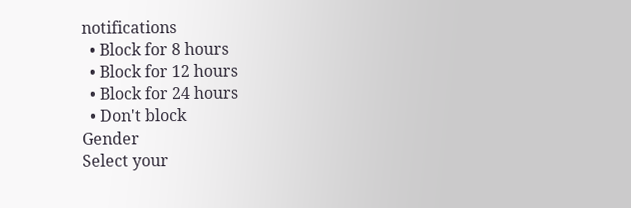notifications
  • Block for 8 hours
  • Block for 12 hours
  • Block for 24 hours
  • Don't block
Gender
Select your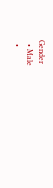Gender
  • Male
  •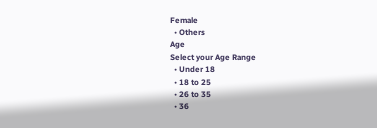Female
  • Others
Age
Select your Age Range
  • Under 18
  • 18 to 25
  • 26 to 35
  • 36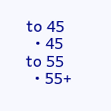to 45
  • 45 to 55
  • 55+